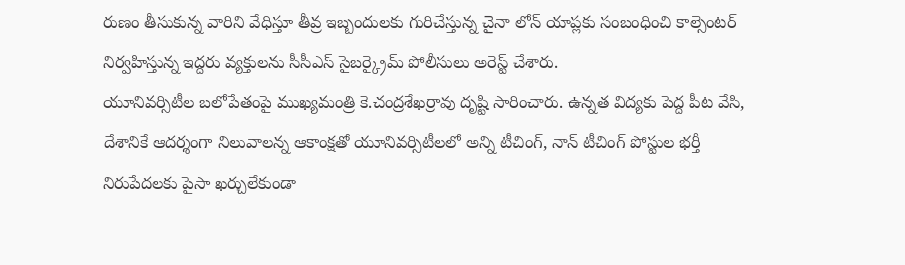రుణం తీసుకున్న వారిని వేధిస్తూ తీవ్ర ఇబ్బందులకు గురిచేస్తున్న చైనా లోన్ యాప్లకు సంబంధించి కాల్సెంటర్ నిర్వహిస్తున్న ఇద్దరు వ్యక్తులను సీసీఎస్ సైబర్క్రైమ్ పోలీసులు అరెస్ట్ చేశారు.
యూనివర్సిటీల బలోపేతంపై ముఖ్యమంత్రి కె.చంద్రశేఖర్రావు దృష్టి సారించారు. ఉన్నత విద్యకు పెద్ద పీట వేసి, దేశానికే ఆదర్శంగా నిలువాలన్న ఆకాంక్షతో యూనివర్సిటీలలో అన్ని టీచింగ్, నాన్ టీచింగ్ పోస్టుల భర్తీ
నిరుపేదలకు పైసా ఖర్చులేకుండా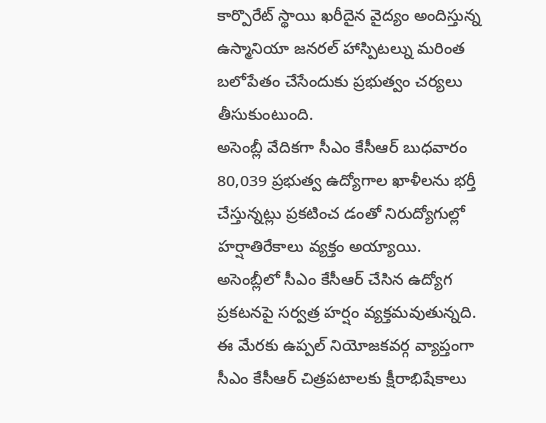కార్పొరేట్ స్థాయి ఖరీదైన వైద్యం అందిస్తున్న ఉస్మానియా జనరల్ హాస్పిటల్ను మరింత బలోపేతం చేసేందుకు ప్రభుత్వం చర్యలు తీసుకుంటుంది.
అసెంబ్లీ వేదికగా సీఎం కేసీఆర్ బుధవారం 80,039 ప్రభుత్వ ఉద్యోగాల ఖాళీలను భర్తీ చేస్తున్నట్లు ప్రకటించ డంతో నిరుద్యోగుల్లో హర్షాతిరేకాలు వ్యక్తం అయ్యాయి.
అసెంబ్లీలో సీఎం కేసీఆర్ చేసిన ఉద్యోగ ప్రకటనపై సర్వత్ర హర్షం వ్యక్తమవుతున్నది. ఈ మేరకు ఉప్పల్ నియోజకవర్గ వ్యాప్తంగా సీఎం కేసీఆర్ చిత్రపటాలకు క్షీరాభిషేకాలు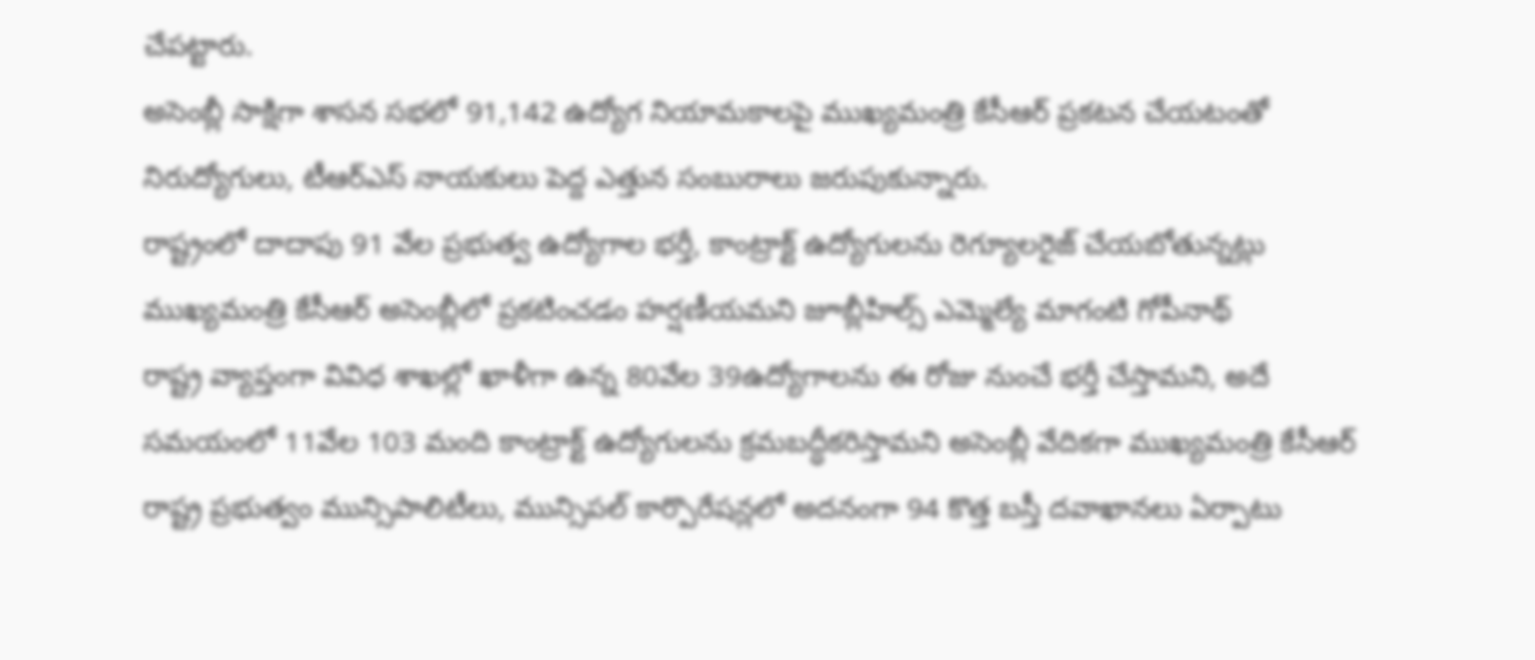చేపట్టారు.
అసెంబ్లీ సాక్షిగా శాసన సభలో 91,142 ఉద్యోగ నియామకాలపై ముఖ్యమంత్రి కేసీఆర్ ప్రకటన చేయటంతో నిరుద్యోగులు, టీఆర్ఎస్ నాయకులు పెద్ద ఎత్తున సంబురాలు జరుపుకున్నారు.
రాష్ట్రంలో దాదాపు 91 వేల ప్రభుత్వ ఉద్యోగాల భర్తీ, కాంట్రాక్ట్ ఉద్యోగులను రెగ్యూలరైజ్ చేయబోతున్నట్లు ముఖ్యమంత్రి కేసీఆర్ అసెంబ్లీలో ప్రకటించడం హర్షణీయమని జూబ్లీహిల్స్ ఎమ్మెల్యే మాగంటి గోపీనాథ్
రాష్ట్ర వ్యాప్తంగా వివిధ శాఖల్లో ఖాళీగా ఉన్న 80వేల 39ఉద్యోగాలను ఈ రోజు నుంచే భర్తీ చేస్తామని, అదే సమయంలో 11వేల 103 మంది కాంట్రాక్ట్ ఉద్యోగులను క్రమబద్ధీకరిస్తామని అసెంబ్లీ వేదికగా ముఖ్యమంత్రి కేసీఆర్
రాష్ట్ర ప్రభుత్వం మున్సిపాలిటీలు, మున్సిపల్ కార్పొరేషన్లలో అదనంగా 94 కొత్త బస్తీ దవాఖానలు ఏర్పాటు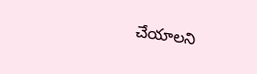చేయాలని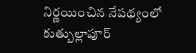నిర్ణయించిన నేపథ్యంలో కుత్బుల్లాపూర్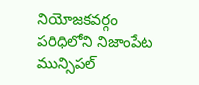నియోజకవర్గం పరిధిలోని నిజాంపేట మున్సిపల్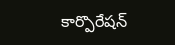కార్పొరేషన్